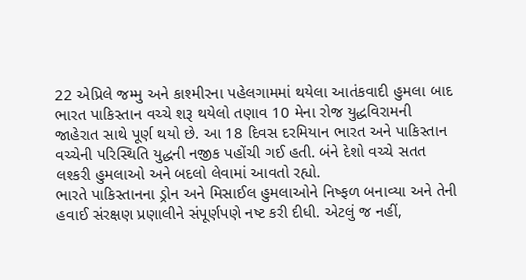22 એપ્રિલે જમ્મુ અને કાશ્મીરના પહેલગામમાં થયેલા આતંકવાદી હુમલા બાદ ભારત પાકિસ્તાન વચ્ચે શરૂ થયેલો તણાવ 10 મેના રોજ યુદ્ધવિરામની જાહેરાત સાથે પૂર્ણ થયો છે. આ 18 દિવસ દરમિયાન ભારત અને પાકિસ્તાન વચ્ચેની પરિસ્થિતિ યુદ્ધની નજીક પહોંચી ગઈ હતી. બંને દેશો વચ્ચે સતત લશ્કરી હુમલાઓ અને બદલો લેવામાં આવતો રહ્યો.
ભારતે પાકિસ્તાનના ડ્રોન અને મિસાઈલ હુમલાઓને નિષ્ફળ બનાવ્યા અને તેની હવાઈ સંરક્ષણ પ્રણાલીને સંપૂર્ણપણે નષ્ટ કરી દીધી. એટલું જ નહીં,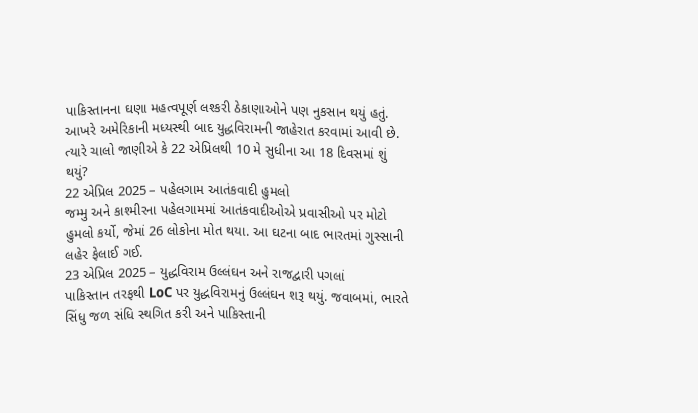પાકિસ્તાનના ઘણા મહત્વપૂર્ણ લશ્કરી ઠેકાણાઓને પણ નુકસાન થયું હતું. આખરે અમેરિકાની મધ્યસ્થી બાદ યુદ્ધવિરામની જાહેરાત કરવામાં આવી છે. ત્યારે ચાલો જાણીએ કે 22 એપ્રિલથી 10 મે સુધીના આ 18 દિવસમાં શું થયું?
22 એપ્રિલ 2025 – પહેલગામ આતંકવાદી હુમલો
જમ્મુ અને કાશ્મીરના પહેલગામમાં આતંકવાદીઓએ પ્રવાસીઓ પર મોટો હુમલો કર્યો, જેમાં 26 લોકોના મોત થયા. આ ઘટના બાદ ભારતમાં ગુસ્સાની લહેર ફેલાઈ ગઈ.
23 એપ્રિલ 2025 – યુદ્ધવિરામ ઉલ્લંઘન અને રાજદ્વારી પગલાં
પાકિસ્તાન તરફથી LoC પર યુદ્ધવિરામનું ઉલ્લંઘન શરૂ થયું. જવાબમાં, ભારતે સિંધુ જળ સંધિ સ્થગિત કરી અને પાકિસ્તાની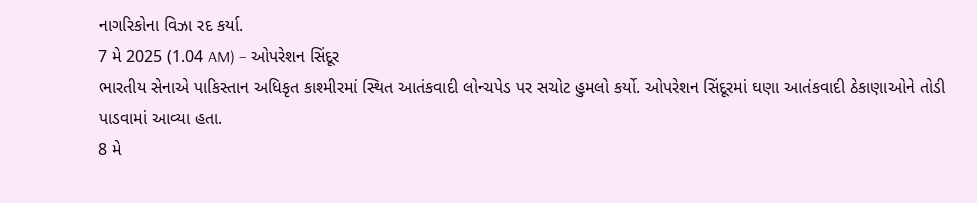નાગરિકોના વિઝા રદ કર્યા.
7 મે 2025 (1.04 AM) – ઓપરેશન સિંદૂર
ભારતીય સેનાએ પાકિસ્તાન અધિકૃત કાશ્મીરમાં સ્થિત આતંકવાદી લોન્ચપેડ પર સચોટ હુમલો કર્યો. ઓપરેશન સિંદૂરમાં ઘણા આતંકવાદી ઠેકાણાઓને તોડી પાડવામાં આવ્યા હતા.
8 મે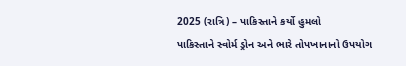2025 (રાત્રિ) – પાકિસ્તાને કર્યો હુમલો
પાકિસ્તાને સ્વોર્મ ડ્રોન અને ભારે તોપખાનાનો ઉપયોગ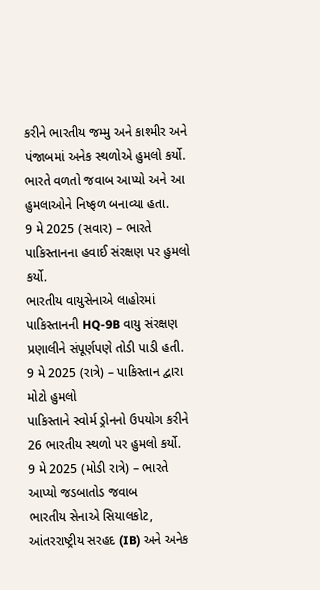કરીને ભારતીય જમ્મુ અને કાશ્મીર અને પંજાબમાં અનેક સ્થળોએ હુમલો કર્યો. ભારતે વળતો જવાબ આપ્યો અને આ હુમલાઓને નિષ્ફળ બનાવ્યા હતા.
9 મે 2025 (સવાર) – ભારતે પાકિસ્તાનના હવાઈ સંરક્ષણ પર હુમલો કર્યો.
ભારતીય વાયુસેનાએ લાહોરમાં પાકિસ્તાનની HQ-9B વાયુ સંરક્ષણ પ્રણાલીને સંપૂર્ણપણે તોડી પાડી હતી.
9 મે 2025 (રાત્રે) – પાકિસ્તાન દ્વારા મોટો હુમલો
પાકિસ્તાને સ્વોર્મ ડ્રોનનો ઉપયોગ કરીને 26 ભારતીય સ્થળો પર હુમલો કર્યો.
9 મે 2025 (મોડી રાત્રે) – ભારતે આપ્યો જડબાતોડ જવાબ
ભારતીય સેનાએ સિયાલકોટ, આંતરરાષ્ટ્રીય સરહદ (IB) અને અનેક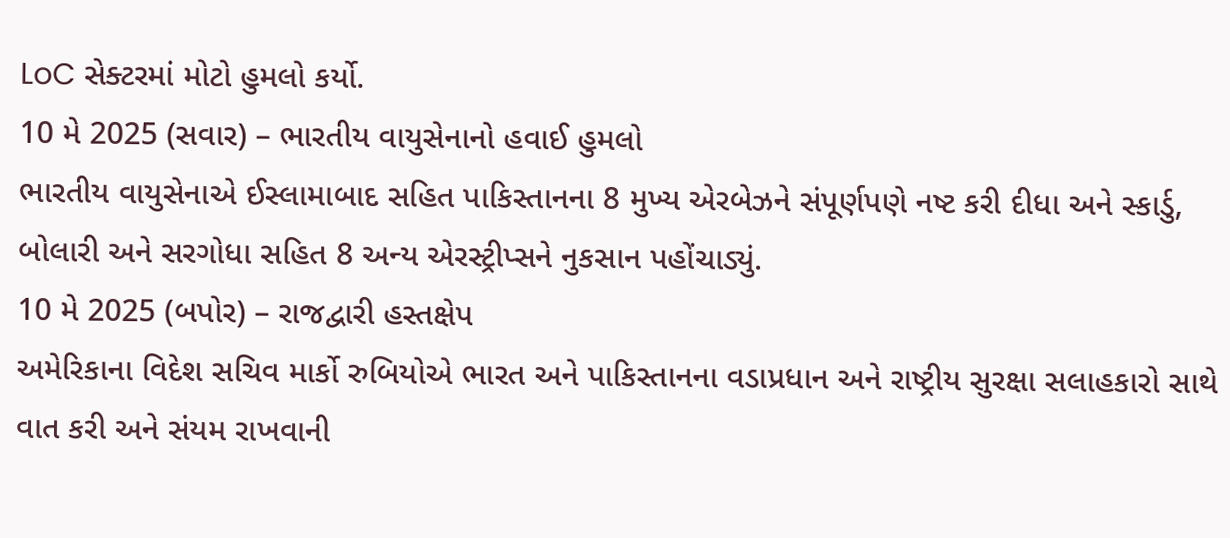LoC સેક્ટરમાં મોટો હુમલો કર્યો.
10 મે 2025 (સવાર) – ભારતીય વાયુસેનાનો હવાઈ હુમલો
ભારતીય વાયુસેનાએ ઈસ્લામાબાદ સહિત પાકિસ્તાનના 8 મુખ્ય એરબેઝને સંપૂર્ણપણે નષ્ટ કરી દીધા અને સ્કાર્ડુ, બોલારી અને સરગોધા સહિત 8 અન્ય એરસ્ટ્રીપ્સને નુકસાન પહોંચાડ્યું.
10 મે 2025 (બપોર) – રાજદ્વારી હસ્તક્ષેપ
અમેરિકાના વિદેશ સચિવ માર્કો રુબિયોએ ભારત અને પાકિસ્તાનના વડાપ્રધાન અને રાષ્ટ્રીય સુરક્ષા સલાહકારો સાથે વાત કરી અને સંયમ રાખવાની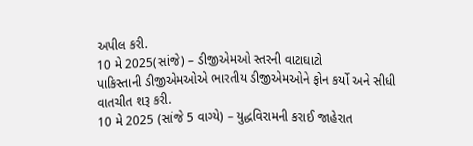અપીલ કરી.
10 મે 2025(સાંજે) – ડીજીએમઓ સ્તરની વાટાઘાટો
પાકિસ્તાની ડીજીએમઓએ ભારતીય ડીજીએમઓને ફોન કર્યો અને સીધી વાતચીત શરૂ કરી.
10 મે 2025 (સાંજે 5 વાગ્યે) – યુદ્ધવિરામની કરાઈ જાહેરાત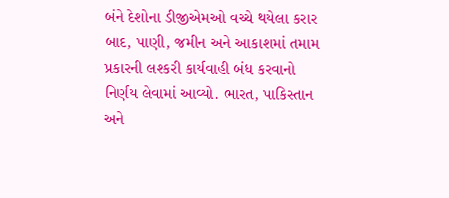બંને દેશોના ડીજીએમઓ વચ્ચે થયેલા કરાર બાદ, પાણી, જમીન અને આકાશમાં તમામ પ્રકારની લશ્કરી કાર્યવાહી બંધ કરવાનો નિર્ણય લેવામાં આવ્યો. ભારત, પાકિસ્તાન અને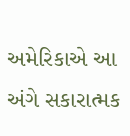અમેરિકાએ આ અંગે સકારાત્મક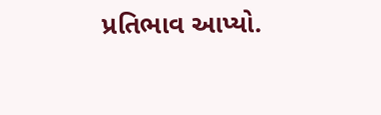પ્રતિભાવ આપ્યો.